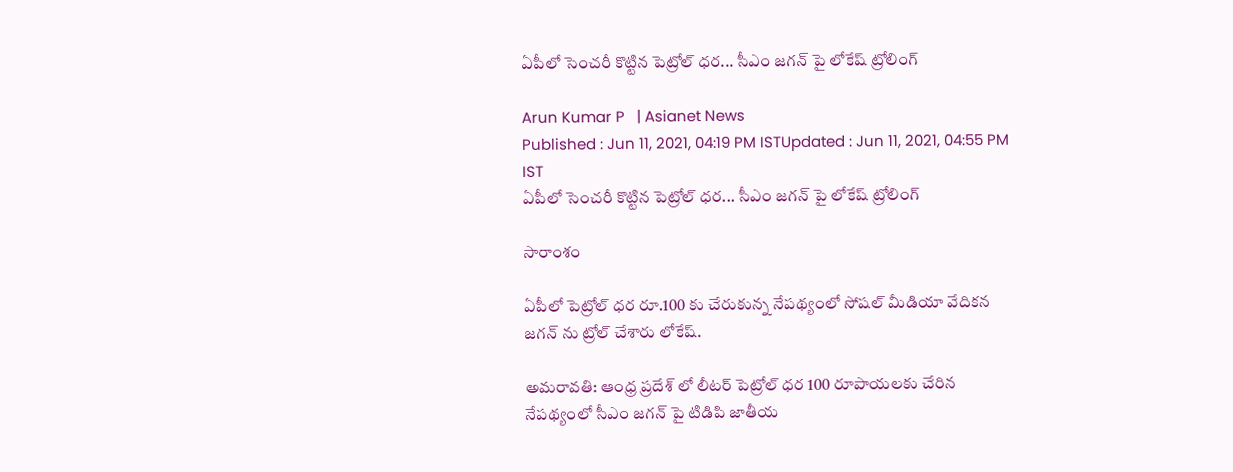ఏపీలో సెంచరీ కొట్టిన పెట్రోల్ ధర... సీఎం జగన్ పై లోకేష్ ట్రోలింగ్

Arun Kumar P   | Asianet News
Published : Jun 11, 2021, 04:19 PM ISTUpdated : Jun 11, 2021, 04:55 PM IST
ఏపీలో సెంచరీ కొట్టిన పెట్రోల్ ధర... సీఎం జగన్ పై లోకేష్ ట్రోలింగ్

సారాంశం

ఏపీలో పెట్రోల్ ధర రూ.100 కు చేరుకున్న నేపథ్యంలో సోషల్ మీడియా వేదికన జగన్ ను ట్రోల్ చేశారు లోకేష్.

అమరావతి: ఆంధ్ర ప్రదేశ్ లో లీటర్ పెట్రోల్ ధర 100 రూపాయలకు చేరిన నేపథ్యంలో సీఎం జగన్ పై టిడిపి జాతీయ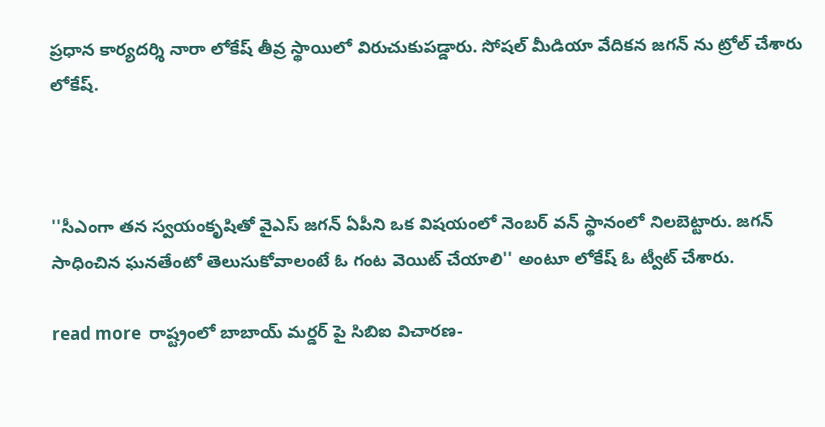ప్రధాన కార్యదర్శి నారా లోకేష్ తీవ్ర స్థాయిలో విరుచుకుపడ్డారు. సోషల్ మీడియా వేదికన జగన్ ను ట్రోల్ చేశారు లోకేష్.



''సీఎంగా త‌న స్వ‌యంకృషితో వైఎస్ జగన్ ఏపీని ఒక విష‌యంలో నెంబ‌ర్ వ‌న్ స్థానంలో నిలబెట్టారు. జ‌గ‌న్ సాధించిన ఘ‌న‌తేంటో తెలుసుకోవాలంటే ఓ గంట వెయిట్ చేయాలి'' అంటూ లోకేష్ ఓ ట్వీట్ చేశారు.

read more  రాష్ట్రంలో బాబాయ్ మర్డర్ పై సిబిఐ విచారణ-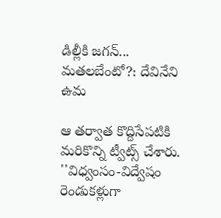డిల్లీకి జగన్... మతలబేంటో?: దేవినేని ఉమ

ఆ తర్వాత కొద్దిసేపటికి మరికొన్ని ట్వీట్స్ చేశారు. ''విధ్వంసం-విద్వేషం రెండుక‌ళ్లుగా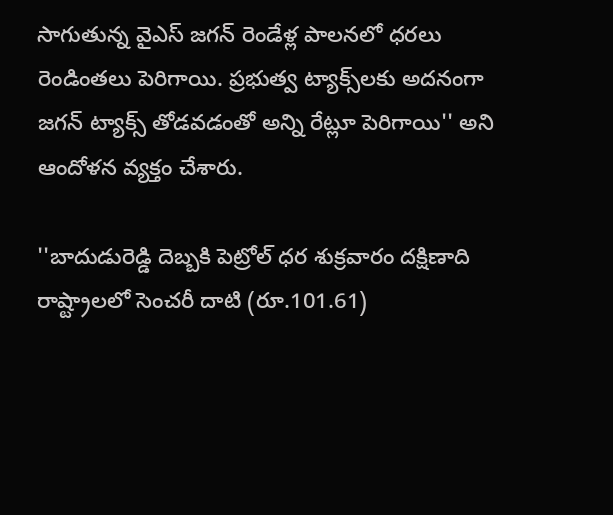సాగుతున్న వైఎస్ జగన్ రెండేళ్ల పాల‌న‌లో ధ‌ర‌లు రెండింత‌లు పెరిగాయి. ప్ర‌భుత్వ ట్యాక్స్‌ల‌కు అద‌నంగా జ‌గ‌న్ ట్యాక్స్ తోడ‌వ‌డంతో అన్ని రేట్లూ పెరిగాయి'' అని ఆందోళన వ్యక్తం చేశారు.

''బాదుడురెడ్డి దెబ్బ‌కి పెట్రోల్ ధ‌ర‌ శుక్ర‌వారం ద‌క్షిణాది రాష్ట్రాల‌లో సెంచ‌రీ దాటి (రూ.101.61)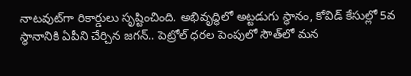నాట‌వుట్‌గా రికార్డులు సృష్టించింది. అభివృద్ధిలో అట్ట‌డుగు స్థానం, కోవిడ్ కేసుల్లో 5వ స్థానానికి ఏపీని చేర్చిన జ‌గ‌న్‌.. పెట్రోల్ ధ‌ర‌ల పెంపులో సౌత్‌లో మ‌న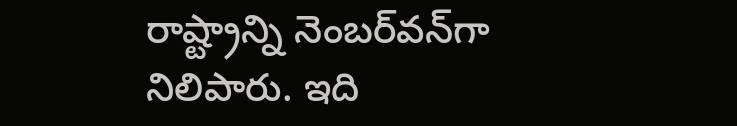రాష్ట్రాన్ని నెంబ‌ర్‌వ‌న్‌గా నిలిపారు. ఇది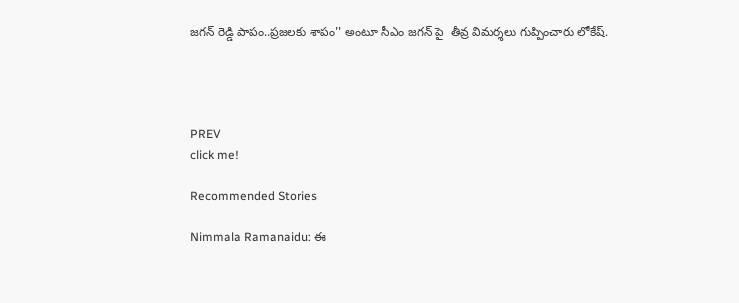జ‌గ‌న్ రెడ్డి పాపం..ప్ర‌జ‌ల‌కు శాపం'' అంటూ సీఎం జగన్ పై  తీవ్ర విమర్శలు గుప్పించారు లోకేష్.




PREV
click me!

Recommended Stories

Nimmala Ramanaidu: ఈ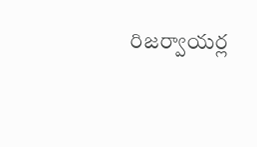రిజర్వాయర్ల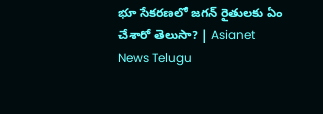భూ సేకరణలో జగన్ రైతులకు ఏం చేశారో తెలుసా? | Asianet News Telugu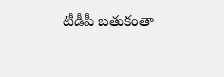టీడీపీ బతుకంతా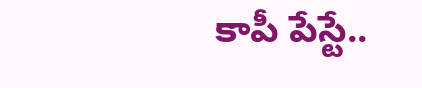కాపీ పేస్టే..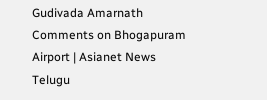Gudivada Amarnath Comments on Bhogapuram Airport | Asianet News Telugu